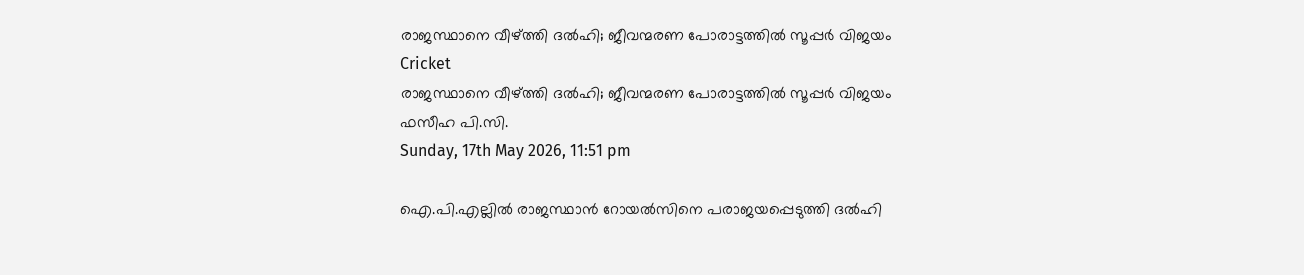രാജസ്ഥാനെ വീഴ്ത്തി ദൽഹി; ജീവന്മരണ പോരാട്ടത്തിൽ സൂപ്പർ വിജയം
Cricket
രാജസ്ഥാനെ വീഴ്ത്തി ദൽഹി; ജീവന്മരണ പോരാട്ടത്തിൽ സൂപ്പർ വിജയം
ഫസീഹ പി.സി.
Sunday, 17th May 2026, 11:51 pm

ഐ.പി.എല്ലില്‍ രാജസ്ഥാന്‍ റോയല്‍സിനെ പരാജയപ്പെടുത്തി ദല്‍ഹി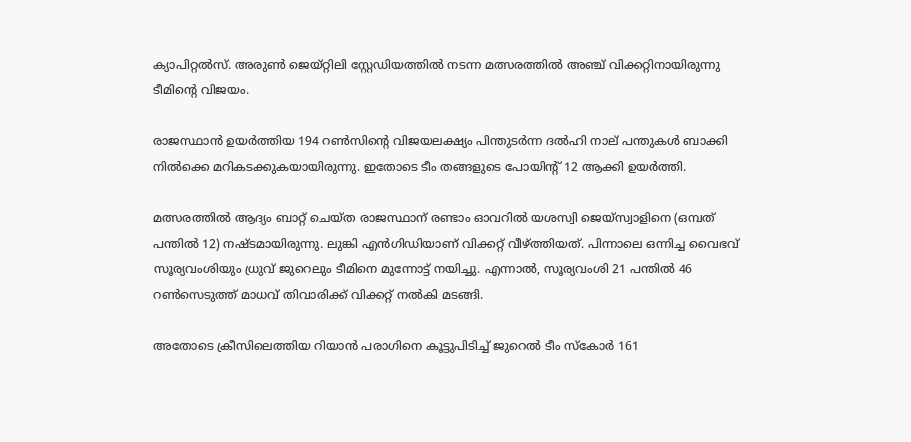ക്യാപിറ്റല്‍സ്. അരുണ്‍ ജെയ്റ്റിലി സ്റ്റേഡിയത്തില്‍ നടന്ന മത്സരത്തില്‍ അഞ്ച് വിക്കറ്റിനായിരുന്നു ടീമിന്റെ വിജയം.

രാജസ്ഥാന്‍ ഉയര്‍ത്തിയ 194 റണ്‍സിന്റെ വിജയലക്ഷ്യം പിന്തുടര്‍ന്ന ദല്‍ഹി നാല് പന്തുകള്‍ ബാക്കി നില്‍ക്കെ മറികടക്കുകയായിരുന്നു. ഇതോടെ ടീം തങ്ങളുടെ പോയിന്റ് 12 ആക്കി ഉയര്‍ത്തി.

മത്സരത്തില്‍ ആദ്യം ബാറ്റ് ചെയ്ത രാജസ്ഥാന് രണ്ടാം ഓവറില്‍ യശസ്വി ജെയ്സ്വാളിനെ (ഒമ്പത് പന്തില്‍ 12) നഷ്ടമായിരുന്നു. ലുങ്കി എന്‍ഗിഡിയാണ് വിക്കറ്റ് വീഴ്ത്തിയത്. പിന്നാലെ ഒന്നിച്ച വൈഭവ് സൂര്യവംശിയും ധ്രുവ് ജുറെലും ടീമിനെ മുന്നോട്ട് നയിച്ചു. എന്നാല്‍, സൂര്യവംശി 21 പന്തില്‍ 46 റണ്‍സെടുത്ത് മാധവ് തിവാരിക്ക് വിക്കറ്റ് നല്‍കി മടങ്ങി.

അതോടെ ക്രീസിലെത്തിയ റിയാന്‍ പരാഗിനെ കൂട്ടുപിടിച്ച് ജുറെല്‍ ടീം സ്‌കോര്‍ 161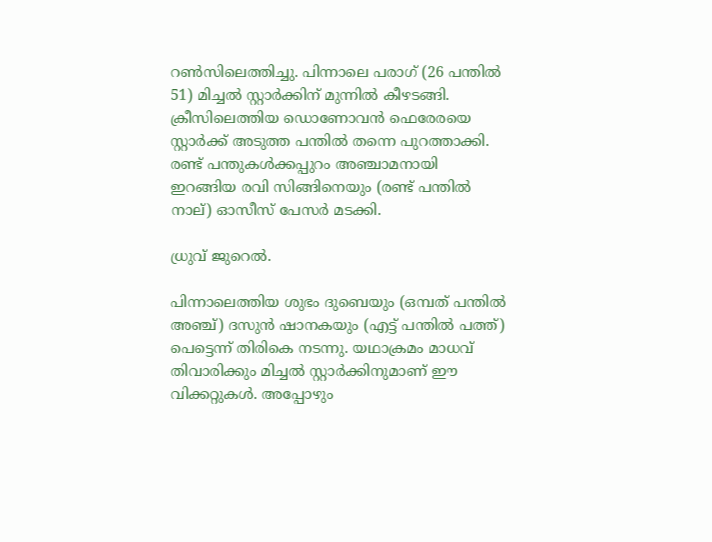റണ്‍സിലെത്തിച്ചു. പിന്നാലെ പരാഗ് (26 പന്തില്‍ 51) മിച്ചല്‍ സ്റ്റാര്‍ക്കിന് മുന്നില്‍ കീഴടങ്ങി. ക്രീസിലെത്തിയ ഡൊണോവന്‍ ഫെരേരയെ സ്റ്റാര്‍ക്ക് അടുത്ത പന്തില്‍ തന്നെ പുറത്താക്കി. രണ്ട് പന്തുകള്‍ക്കപ്പുറം അഞ്ചാമനായി ഇറങ്ങിയ രവി സിങ്ങിനെയും (രണ്ട് പന്തില്‍ നാല്) ഓസീസ് പേസര്‍ മടക്കി.

ധ്രുവ് ജുറെൽ.

പിന്നാലെത്തിയ ശുഭം ദുബെയും (ഒമ്പത് പന്തില്‍ അഞ്ച്) ദസുന്‍ ഷാനകയും (എട്ട് പന്തില്‍ പത്ത്) പെട്ടെന്ന് തിരികെ നടന്നു. യഥാക്രമം മാധവ് തിവാരിക്കും മിച്ചല്‍ സ്റ്റാര്‍ക്കിനുമാണ് ഈ വിക്കറ്റുകള്‍. അപ്പോഴും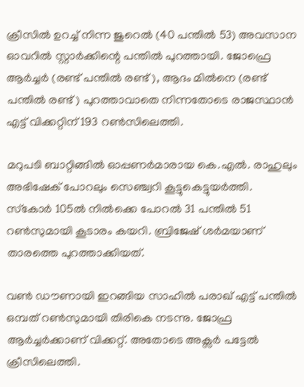ക്രീസില്‍ ഉറച്ച് നിന്ന ജുറെല്‍ (40 പന്തില്‍ 53) അവസാന ഓവറില്‍ സ്റ്റാര്‍ക്കിന്റെ പന്തില്‍ പുറത്തായി. ജോഫ്രെ ആര്‍ച്ചര്‍ (രണ്ട് പന്തില്‍ രണ്ട്), ആദം മില്‍നെ (രണ്ട് പന്തില്‍ രണ്ട്) പുറത്താവാതെ നിന്നതോടെ രാജസ്ഥാന്‍ എട്ട് വിക്കറ്റിന് 193 റണ്‍സിലെത്തി.

മറുപടി ബാറ്റിങ്ങില്‍ ഓപ്പണര്‍മാരായ കെ.എല്‍. രാഹുലും അഭിഷേക് പോറലും സെഞ്ച്വറി കൂട്ടുകെട്ടുയര്‍ത്തി. സ്‌കോര്‍ 105ല്‍ നില്‍ക്കെ പോറല്‍ 31 പന്തില്‍ 51 റണ്‍സുമായി കൂടാരം കയറി. ബ്രിജേഷ് ശര്‍മയാണ് താരത്തെ പുറത്താക്കിയത്.

വണ്‍ ഡൗണായി ഇറങ്ങിയ സാഹില്‍ പരാഖ് എട്ട് പന്തില്‍ ഒമ്പത് റണ്‍സുമായി തിരികെ നടന്നു. ജോഫ്ര ആര്‍ച്ചര്‍ക്കാണ് വിക്കറ്റ്. അതോടെ അക്സര്‍ പട്ടേല്‍ ക്രീസിലെത്തി.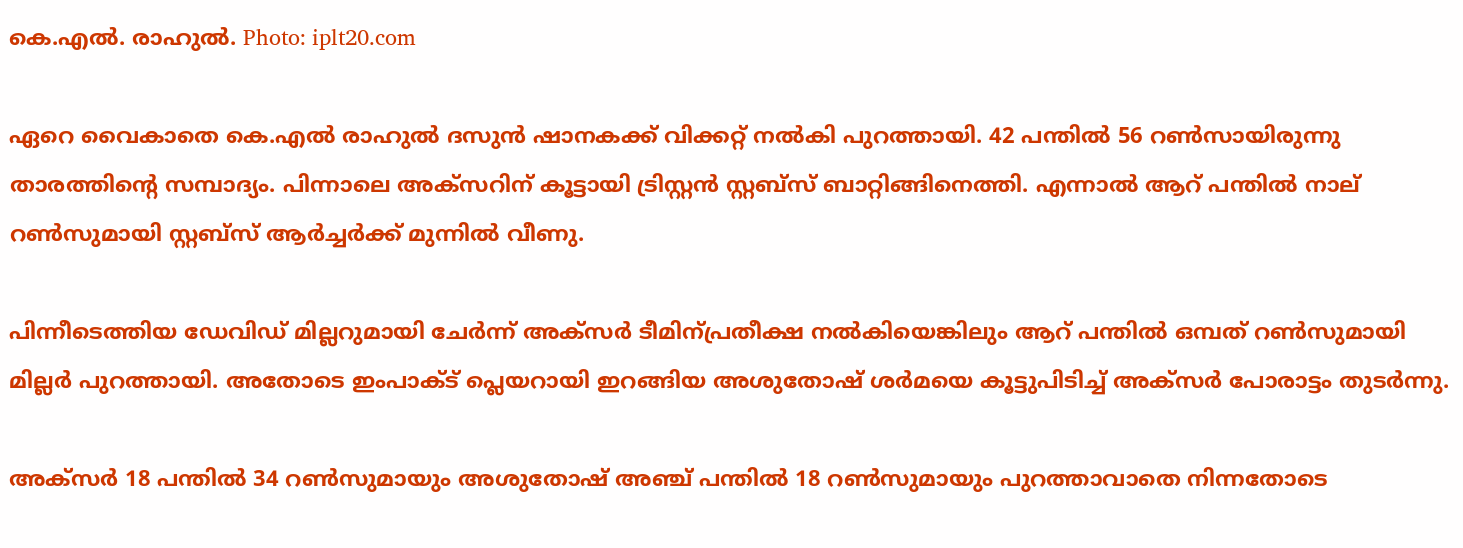കെ.എൽ. രാഹുൽ. Photo: iplt20.com

ഏറെ വൈകാതെ കെ.എല്‍ രാഹുല്‍ ദസുന്‍ ഷാനകക്ക് വിക്കറ്റ് നല്‍കി പുറത്തായി. 42 പന്തില്‍ 56 റണ്‍സായിരുന്നു താരത്തിന്റെ സമ്പാദ്യം. പിന്നാലെ അക്‌സറിന് കൂട്ടായി ട്രിസ്റ്റന്‍ സ്റ്റബ്‌സ് ബാറ്റിങ്ങിനെത്തി. എന്നാല്‍ ആറ് പന്തില്‍ നാല് റണ്‍സുമായി സ്റ്റബ്‌സ് ആര്‍ച്ചര്‍ക്ക് മുന്നില്‍ വീണു.

പിന്നീടെത്തിയ ഡേവിഡ് മില്ലറുമായി ചേര്‍ന്ന് അക്സര്‍ ടീമിന്പ്രതീക്ഷ നല്‍കിയെങ്കിലും ആറ് പന്തില്‍ ഒമ്പത് റണ്‍സുമായി മില്ലര്‍ പുറത്തായി. അതോടെ ഇംപാക്ട് പ്ലെയറായി ഇറങ്ങിയ അശുതോഷ് ശര്‍മയെ കൂട്ടുപിടിച്ച് അക്സര്‍ പോരാട്ടം തുടര്‍ന്നു.

അക്സര്‍ 18 പന്തില്‍ 34 റണ്‍സുമായും അശുതോഷ് അഞ്ച് പന്തില്‍ 18 റണ്‍സുമായും പുറത്താവാതെ നിന്നതോടെ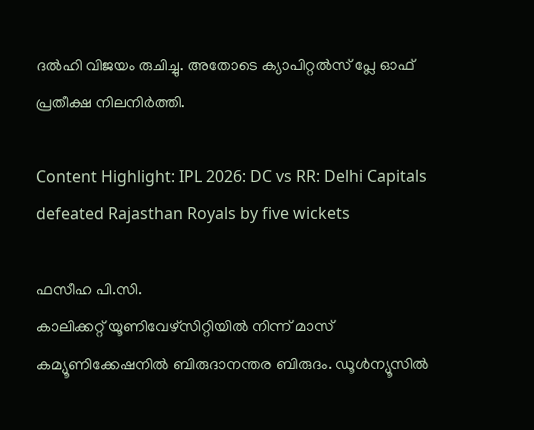ദല്‍ഹി വിജയം രുചിച്ചു. അതോടെ ക്യാപിറ്റല്‍സ് പ്ലേ ഓഫ് പ്രതീക്ഷ നിലനിര്‍ത്തി.

Content Highlight: IPL 2026: DC vs RR: Delhi Capitals defeated Rajasthan Royals by five wickets

ഫസീഹ പി.സി.
കാലിക്കറ്റ് യൂണിവേഴ്‌സിറ്റിയില്‍ നിന്ന് മാസ് കമ്യൂണിക്കേഷനില്‍ ബിരുദാനന്തര ബിരുദം. ഡൂള്‍ന്യൂസില്‍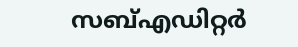സബ്എഡിറ്റര്‍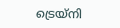ട്രെയ്‌നി